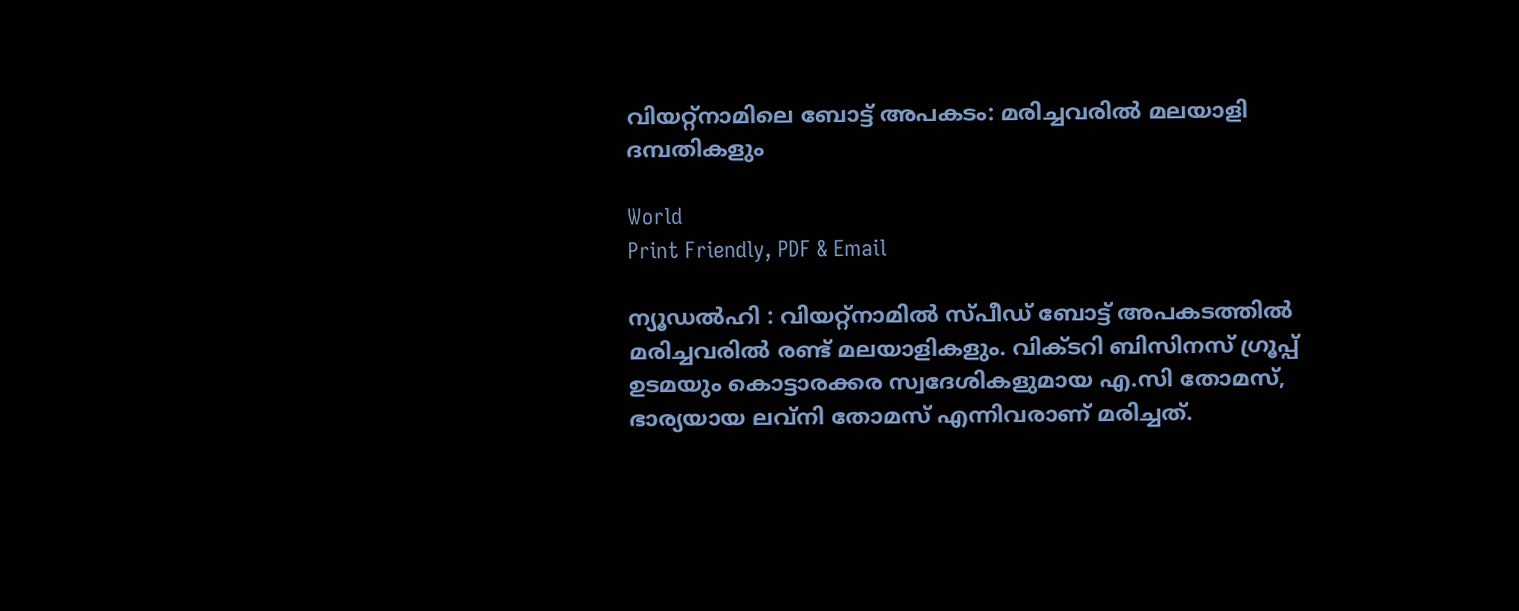വിയറ്റ്നാമിലെ ബോട്ട് അപകടം: മരിച്ചവരിൽ മലയാളി ദമ്പതികളും

World
Print Friendly, PDF & Email

ന്യൂഡൽഹി : വിയറ്റ്‌നാമിൽ സ്പീഡ് ബോട്ട് അപകടത്തിൽ മരിച്ചവരിൽ രണ്ട് മലയാളികളും. വിക്ടറി ബിസിനസ് ഗ്രൂപ്പ് ഉടമയും കൊട്ടാരക്കര സ്വദേശികളുമായ എ.സി തോമസ്, ഭാര്യയായ ലവ്‌നി തോമസ് എന്നിവരാണ് മരിച്ചത്.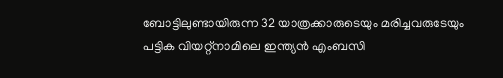ബോട്ടിലുണ്ടായിരുന്ന 32 യാത്രക്കാരുടെയും മരിച്ചവരുടേയും പട്ടിക വിയറ്റ്‌നാമിലെ ഇന്ത്യൻ എംബസി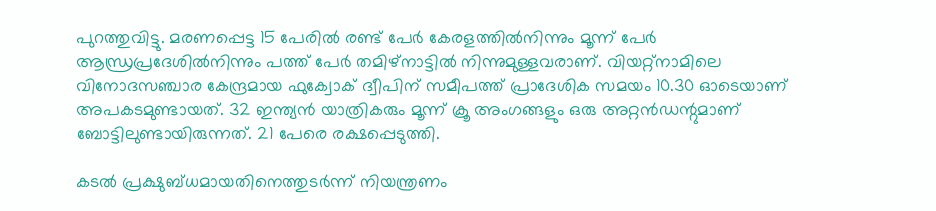പുറത്തുവിട്ടു. മരണപ്പെട്ട 15 പേരിൽ രണ്ട് പേർ കേരളത്തിൽനിന്നും മൂന്ന് പേർ ആന്ധ്രപ്രദേശിൽനിന്നും പത്ത് പേർ തമിഴ്‌നാട്ടിൽ നിന്നുമുള്ളവരാണ്. വിയറ്റ്‌നാമിലെ വിനോദസഞ്ചാര കേന്ദ്രമായ ഫുക്വോക് ദ്വീപിന് സമീപത്ത് പ്രാദേശിക സമയം 10.30 ഓടെയാണ് അപകടമുണ്ടായത്. 32 ഇന്ത്യൻ യാത്രികരും മൂന്ന് ക്രൂ അംഗങ്ങളും ഒരു അറ്റൻഡന്റുമാണ് ബോട്ടിലുണ്ടായിരുന്നത്. 21 പേരെ രക്ഷപ്പെടുത്തി.

കടൽ പ്രക്ഷുബ്ധമായതിനെത്തുടർന്ന് നിയന്ത്രണം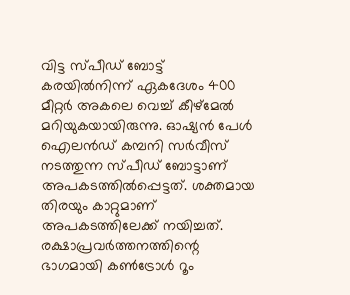വിട്ട സ്പീഡ് ബോട്ട് കരയിൽനിന്ന് ഏകദേശം 400 മീറ്റർ അകലെ വെച്ച് കീഴ്മേൽ മറിയുകയായിരുന്നു. ഓഷ്യൻ പേൾ ഐലൻഡ് കമ്പനി സർവീസ് നടത്തുന്ന സ്പീഡ് ബോട്ടാണ് അപകടത്തിൽപ്പെട്ടത്. ശക്തമായ തിരയും കാറ്റുമാണ് അപകടത്തിലേക്ക് നയിച്ചത്. രക്ഷാപ്രവർത്തനത്തിന്റെ ഭാഗമായി കൺട്രോൾ റൂം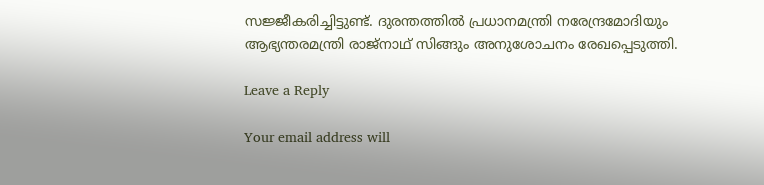സജ്ജീകരിച്ചിട്ടുണ്ട്. ദുരന്തത്തിൽ പ്രധാനമന്ത്രി നരേന്ദ്രമോദിയും ആഭ്യന്തരമന്ത്രി രാജ്‌നാഥ് സിങ്ങും അനുശോചനം രേഖപ്പെടുത്തി.

Leave a Reply

Your email address will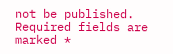not be published. Required fields are marked *